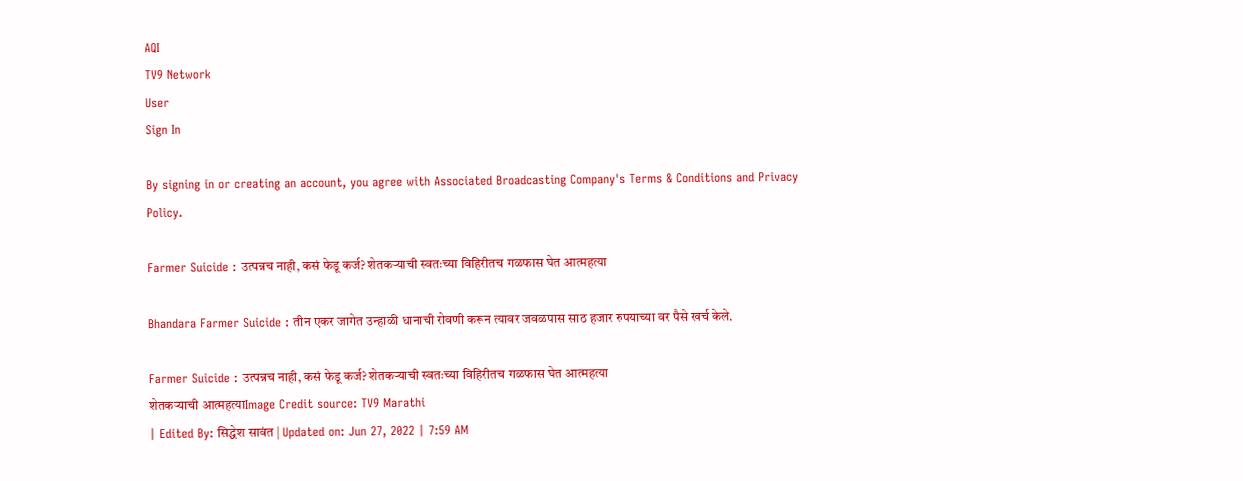AQI
TV9 Network
User
Sign In

By signing in or creating an account, you agree with Associated Broadcasting Company's Terms & Conditions and Privacy Policy.

Farmer Suicide : उत्पन्नच नाही, कसं फेडू कर्ज? शेतकऱ्याची स्वतःच्या विहिरीतच गळफास घेत आत्महत्या

Bhandara Farmer Suicide : तीन एकर जागेत उन्हाळी धानाची रोवणी करून त्यावर जवळपास साठ हजार रुपयाच्या वर पैसे खर्च केले.

Farmer Suicide : उत्पन्नच नाही, कसं फेडू कर्ज? शेतकऱ्याची स्वतःच्या विहिरीतच गळफास घेत आत्महत्या
शेतकऱ्याची आत्महत्याImage Credit source: TV9 Marathi
| Edited By: सिद्धेश सावंत | Updated on: Jun 27, 2022 | 7:59 AM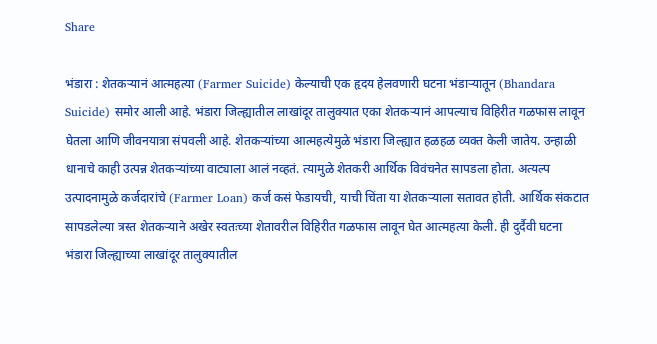Share

भंडारा : शेतकऱ्यानं आत्महत्या (Farmer Suicide) केल्याची एक हृदय हेलवणारी घटना भंडाऱ्यातून (Bhandara Suicide) समोर आली आहे. भंडारा जिल्ह्यातील लाखांदूर तालुक्यात एका शेतकऱ्यानं आपल्याच विहिरीत गळफास लावून घेतला आणि जीवनयात्रा संपवली आहे. शेतकऱ्यांच्या आत्महत्येमुळे भंडारा जिल्ह्यात हळहळ व्यक्त केली जातेय. उन्हाळी धानाचे काही उत्पन्न शेतकऱ्यांच्या वाट्याला आलं नव्हतं. त्यामुळे शेतकरी आर्थिक विवंचनेत सापडला होता. अत्यल्प उत्पादनामुळे कर्जदारांचे (Farmer Loan) कर्ज कसं फेडायची, याची चिंता या शेतकऱ्याला सतावत होती. आर्थिक संकटात सापडलेल्या त्रस्त शेतकऱ्याने अखेर स्वतःच्या शेतावरील विहिरीत गळफास लावून घेत आत्महत्या केली. ही दुर्दैवी घटना भंडारा जिल्ह्याच्या लाखांदूर तालुक्यातील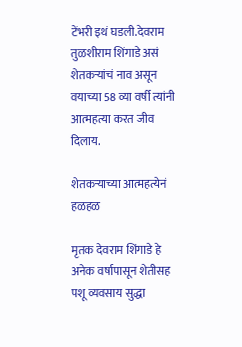टेंभरी इथं घडली.देवराम तुळशीराम शिंगाडे असं शेतकऱ्यांचं नाव असून वयाच्या 58 व्या वर्षी त्यांनी आत्महत्या करत जीव दिलाय.

शेतकऱ्याच्या आत्महत्येनं हळहळ

मृतक देवराम शिंगाडे हे अनेक वर्षापासून शेतीसह पशू व्यवसाय सुद्धा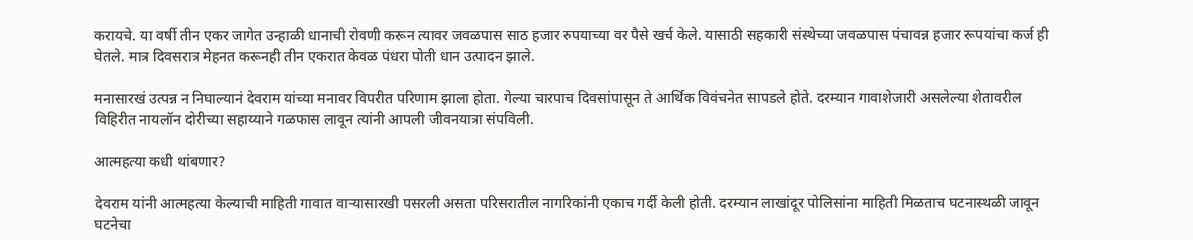करायचे. या वर्षी तीन एकर जागेत उन्हाळी धानाची रोवणी करून त्यावर जवळपास साठ हजार रुपयाच्या वर पैसे खर्च केले. यासाठी सहकारी संस्थेच्या जवळपास पंचावन्न हजार रूपयांचा कर्ज ही घेतले. मात्र दिवसरात्र मेहनत करूनही तीन एकरात केवळ पंधरा पोती धान उत्पादन झाले.

मनासारखं उत्पन्न न निघाल्यानं देवराम यांच्या मनावर विपरीत परिणाम झाला होता. गेल्या चारपाच दिवसांपासून ते आर्थिक विवंचनेत सापडले होते. दरम्यान गावाशेजारी असलेल्या शेतावरील विहिरीत नायलॉन दोरीच्या सहाय्याने गळफास लावून त्यांनी आपली जीवनयात्रा संपविली.

आत्महत्या कधी थांबणार?

देवराम यांनी आत्महत्या केल्याची माहिती गावात वाऱ्यासारखी पसरली असता परिसरातील नागरिकांनी एकाच गर्दी केली होती. दरम्यान लाखांदूर पोलिसांना माहिती मिळताच घटनास्थळी जावून घटनेचा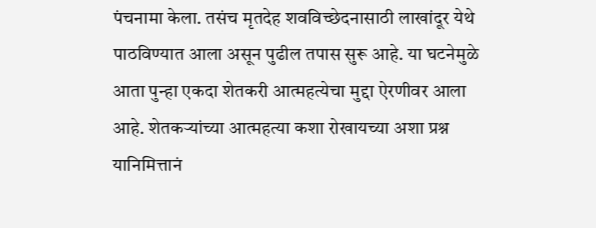पंचनामा केला. तसंच मृतदेह शवविच्छेदनासाठी लाखांदूर येथे पाठविण्यात आला असून पुढील तपास सुरू आहे. या घटनेमुळे आता पुन्हा एकदा शेतकरी आत्महत्येचा मुद्दा ऐरणीवर आला आहे. शेतकऱ्यांच्या आत्महत्या कशा रोखायच्या अशा प्रश्न यानिमित्तानं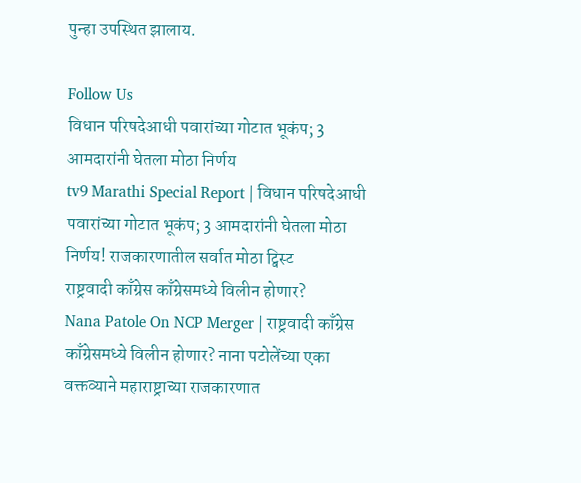पुन्हा उपस्थित झालाय.

Follow Us
विधान परिषदेआधी पवारांच्या गोटात भूकंप; 3 आमदारांनी घेतला मोठा निर्णय
tv9 Marathi Special Report | विधान परिषदेआधी पवारांच्या गोटात भूकंप; 3 आमदारांनी घेतला मोठा निर्णय! राजकारणातील सर्वात मोठा ट्विस्ट
राष्ट्रवादी काँग्रेस काँग्रेसमध्ये विलीन होणार?
Nana Patole On NCP Merger | राष्ट्रवादी काँग्रेस काँग्रेसमध्ये विलीन होणार? नाना पटोलेंच्या एका वक्तव्याने महाराष्ट्राच्या राजकारणात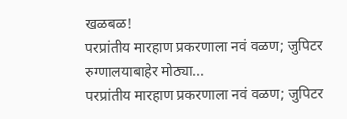खळबळ!
परप्रांतीय मारहाण प्रकरणाला नवं वळण; जुपिटर रुग्णालयाबाहेर मोठ्या...
परप्रांतीय मारहाण प्रकरणाला नवं वळण; जुपिटर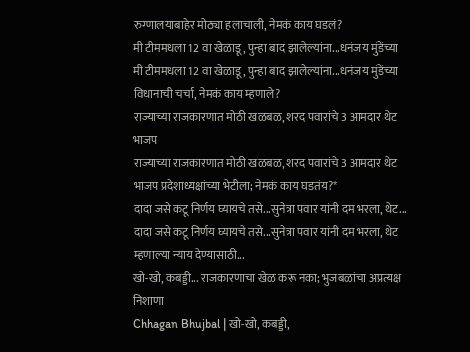रुग्णालयाबाहेर मोठ्या हलाचाली, नेमकं काय घडलं?
मी टीममधला 12 वा खेळाडू, पुन्हा बाद झालेल्यांना...धनंजय मुंडेंच्या
मी टीममधला 12 वा खेळाडू, पुन्हा बाद झालेल्यांना...धनंजय मुंडेंच्या विधानाची चर्चा, नेमकं काय म्हणाले?
राज्याच्या राजकारणात मोठी खळबळ, शरद पवारांचे 3 आमदार थेट भाजप
राज्याच्या राजकारणात मोठी खळबळ, शरद पवारांचे 3 आमदार थेट भाजप प्रदेशाध्यक्षांच्या भेटीला; नेमकं काय घडतंय?*
दादा जसे कटू निर्णय घ्यायचे तसे...सुनेत्रा पवार यांनी दम भरला, थेट...
दादा जसे कटू निर्णय घ्यायचे तसे...सुनेत्रा पवार यांनी दम भरला, थेट म्हणाल्या न्याय देण्यासाठी...
खो-खो, कबड्डी... राजकारणाचा खेळ करू नका; भुजबळांचा अप्रत्यक्ष निशाणा
Chhagan Bhujbal | खो-खो, कबड्डी,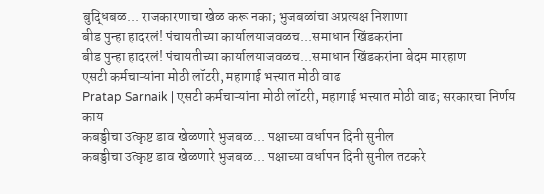बुद्धिबळ... राजकारणाचा खेळ करू नका; भुजबळांचा अप्रत्यक्ष निशाणा
बीड पुन्हा हादरलं! पंचायतीच्या कार्यालयाजवळच...समाधान खिंडकरांना
बीड पुन्हा हादरलं! पंचायतीच्या कार्यालयाजवळच...समाधान खिंडकरांना बेदम मारहाण
एसटी कर्मचाऱ्यांना मोठी लॉटरी, महागाई भत्त्यात मोठी वाढ
Pratap Sarnaik | एसटी कर्मचाऱ्यांना मोठी लॉटरी, महागाई भत्त्यात मोठी वाढ; सरकारचा निर्णय काय
कबड्डीचा उत्कृष्ट डाव खेळणारे भुजबळ... पक्षाच्या वर्धापन दिनी सुनील
कबड्डीचा उत्कृष्ट डाव खेळणारे भुजबळ... पक्षाच्या वर्धापन दिनी सुनील तटकरे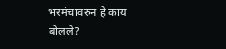भरमंचावरुन हे काय बोलले?